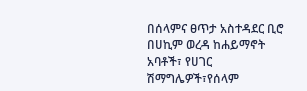በሰላምና ፀጥታ አስተዳደር ቢሮ በሀኪም ወረዳ ከሐይማኖት አባቶች፣ የሀገር ሽማግሌዎች፣የሰላም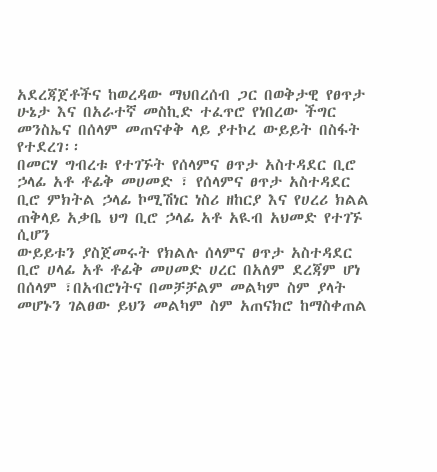አደረጃጀቶችና ከወረዳው ማህበረሰብ ጋር በወቅታዊ የፀጥታ ሁኔታ እና በአራተኛ መስኪድ ተፈጥሮ የነበረው ችግር መንስኤና በሰላም መጠናቀቅ ላይ ያተኮረ ውይይት በስፋት የተደረገ፡፡
በመርሃ ግብረቱ የተገኙት የሰላምና ፀጥታ አስተዳደር ቢሮ ኃላፊ አቶ ቶፊቅ መሀመድ ፣ የሰላምና ፀጥታ አስተዳደር ቢሮ ምክትል ኃላፊ ኮሚሽነር ነስሪ ዘከርያ እና የሀረሪ ክልል ጠቅላይ አቃቤ ህግ ቢሮ ኃላፊ አቶ አዪብ አህመድ የተገኙ ሲሆን
ውይይቱን ያስጀመሩት የክልሉ ሰላምና ፀጥታ አስተዳደር ቢሮ ሀላፊ አቶ ቶፊቅ መሀመድ ሀረር በአለም ደረጃም ሆነ በሰላም ፣በአብሮነትና በመቻቻልም መልካም ስም ያላት መሆኑን ገልፀው ይህን መልካም ስም አጠናክሮ ከማስቀጠል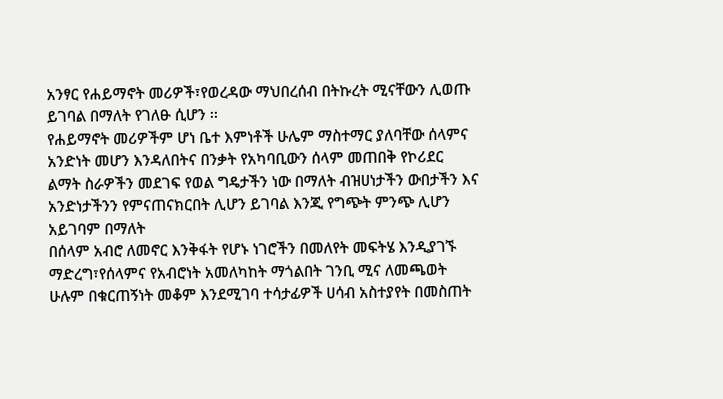አንፃር የሐይማኖት መሪዎች፣የወረዳው ማህበረሰብ በትኩረት ሚናቸውን ሊወጡ ይገባል በማለት የገለፁ ሲሆን ፡፡
የሐይማኖት መሪዎችም ሆነ ቤተ እምነቶች ሁሌም ማስተማር ያለባቸው ሰላምና አንድነት መሆን እንዳለበትና በንቃት የአካባቢውን ሰላም መጠበቅ የኮሪደር ልማት ስራዎችን መደገፍ የወል ግዴታችን ነው በማለት ብዝሀነታችን ውበታችን እና አንድነታችንን የምናጠናክርበት ሊሆን ይገባል እንጂ የግጭት ምንጭ ሊሆን አይገባም በማለት
በሰላም አብሮ ለመኖር እንቅፋት የሆኑ ነገሮችን በመለየት መፍትሄ እንዲያገኙ ማድረግ፣የሰላምና የአብሮነት አመለካከት ማጎልበት ገንቢ ሚና ለመጫወት ሁሉም በቁርጠኝነት መቆም እንደሚገባ ተሳታፊዎች ሀሳብ አስተያየት በመስጠት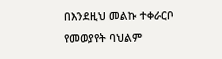በእንደዚህ መልኩ ተቀራርቦ የመወያየት ባህልም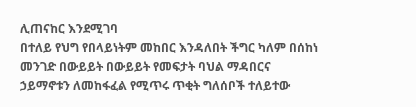ሊጠናከር እንደሚገባ
በተለይ የህግ የበላይነትም መከበር እንዳለበት ችግር ካለም በሰከነ መንገድ በውይይት በውይይት የመፍታት ባህል ማዳበርና ኃይማኖቱን ለመከፋፈል የሚጥሩ ጥቂት ግለሰቦች ተለይተው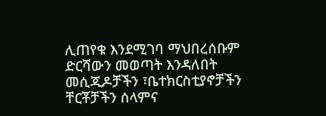ሊጠየቁ እንደሚገባ ማህበረሰቡም ድርሻውን መወጣት እንዳለበት መሲጂዶቻችን ፣ቤተክርስቲያኖቻችን ቸርቾቻችን ሰላምና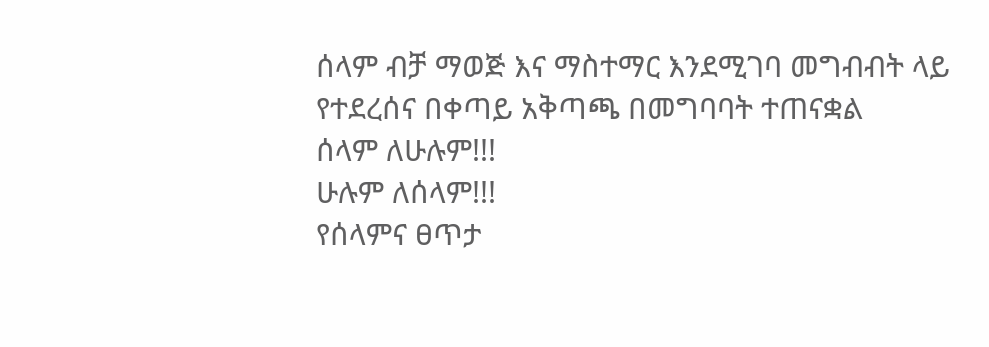ሰላም ብቻ ማወጅ እና ማስተማር እንደሚገባ መግብብት ላይ የተደረሰና በቀጣይ አቅጣጫ በመግባባት ተጠናቋል
ሰላም ለሁሉም!!!
ሁሉም ለሰላም!!!
የሰላምና ፀጥታ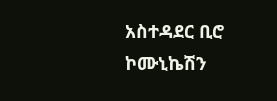አስተዳደር ቢሮ ኮሙኒኬሽን